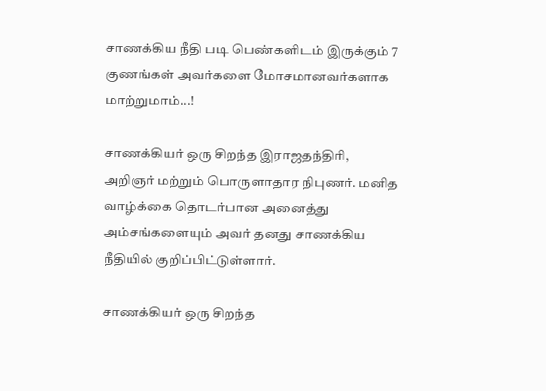சாணக்கிய நீதி படி பெண்களிடம் இருக்கும் 7 குணங்கள் அவர்களை மோசமானவர்களாக மாற்றுமாம்...!

சாணக்கியர் ஒரு சிறந்த இராஜதந்திரி, அறிஞர் மற்றும் பொருளாதார நிபுணர். மனித வாழ்க்கை தொடர்பான அனைத்து அம்சங்களையும் அவர் தனது சாணக்கிய நீதியில் குறிப்பிட்டுள்ளார்.

சாணக்கியர் ஒரு சிறந்த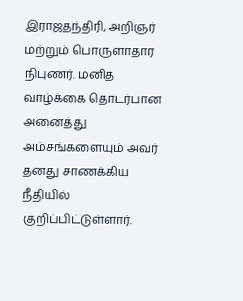இராஜதந்திரி, அறிஞர் மற்றும் பொருளாதார நிபுணர். மனித வாழ்க்கை தொடர்பான அனைத்து அம்சங்களையும் அவர் தனது சாணக்கிய நீதியில் குறிப்பிட்டுள்ளார்.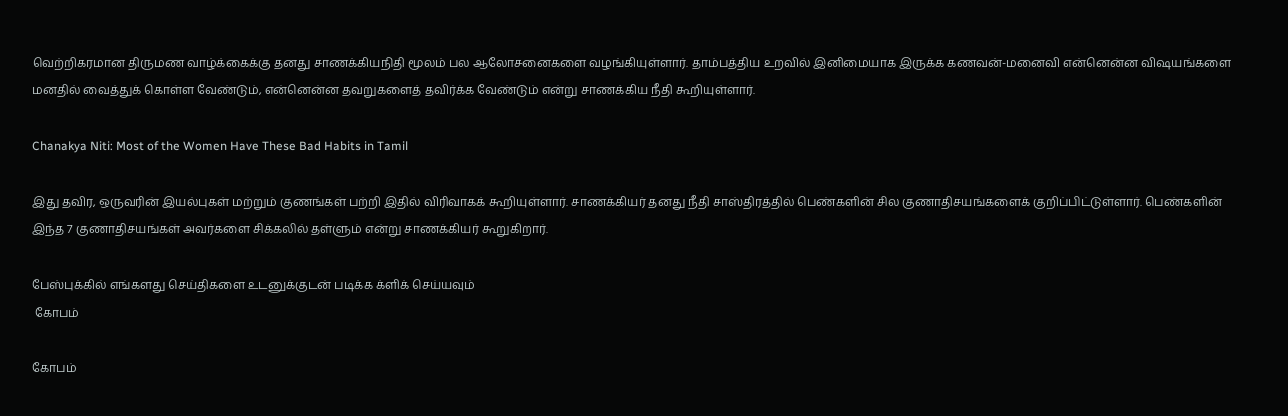வெற்றிகரமான திருமண வாழ்க்கைக்கு தனது சாணக்கியநிதி மூலம் பல ஆலோசனைகளை வழங்கியுள்ளார். தாம்பத்திய உறவில் இனிமையாக இருக்க கணவன்-மனைவி என்னென்ன விஷயங்களை மனதில் வைத்துக் கொள்ள வேண்டும், என்னென்ன தவறுகளைத் தவிர்க்க வேண்டும் என்று சாணக்கிய நீதி கூறியுள்ளார்.

Chanakya Niti: Most of the Women Have These Bad Habits in Tamil

இது தவிர, ஒருவரின் இயல்புகள் மற்றும் குணங்கள் பற்றி இதில் விரிவாகக் கூறியுள்ளார். சாணக்கியர் தனது நீதி சாஸ்திரத்தில் பெண்களின் சில குணாதிசயங்களைக் குறிப்பிட்டுள்ளார். பெண்களின் இந்த 7 குணாதிசயங்கள் அவர்களை சிக்கலில் தள்ளும் என்று சாணக்கியர் கூறுகிறார்.

பேஸ்புக்கில் எங்களது செய்திகளை உடனுக்குடன் படிக்க க்ளிக் செய்யவும்
 கோபம்

கோபம்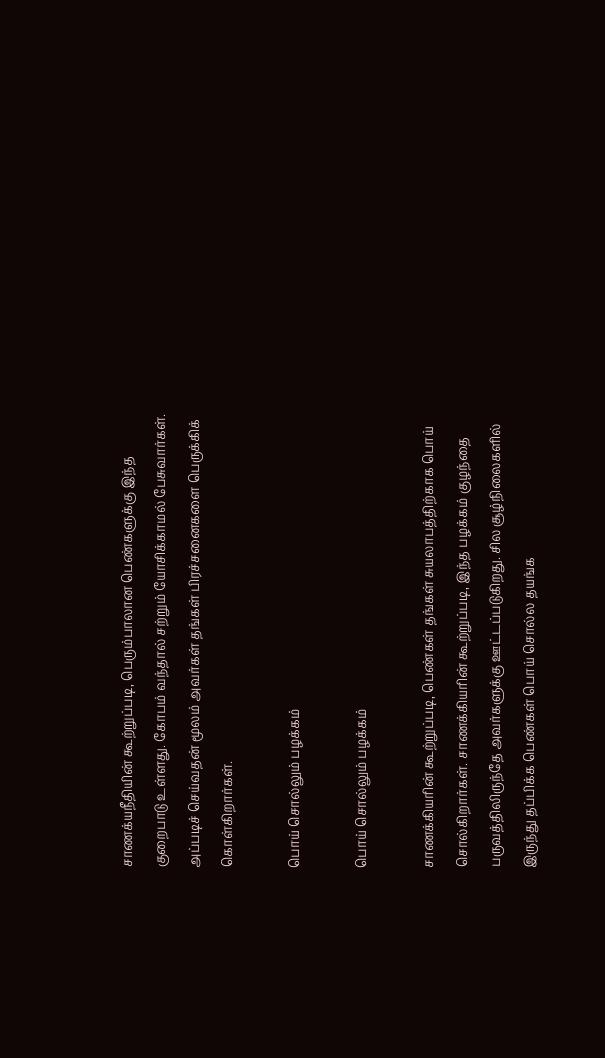சாணக்யநீதியின் கூற்றுப்படி, பெரும்பாலான பெண்களுக்கு இந்த குறைபாடு உள்ளது. கோபம் வந்தால் சற்றும் யோசிக்காமல் பேசுவார்கள். அப்படிச் செய்வதன் மூலம் அவர்கள் தங்கள் பிரச்சனைகளை பெருக்கிக் கொள்கிறார்கள்.

பொய் சொல்லும் பழக்கம்

பொய் சொல்லும் பழக்கம்

சாணக்கியரின் கூற்றுப்படி, பெண்கள் தங்கள் சுயலாபத்திற்காக பொய் சொல்கிறார்கள். சாணக்கியரின் கூற்றுப்படி, இந்த பழக்கம் குழந்தை பருவத்திலிருந்தே அவர்களுக்கு ஊட்டப்படுகிறது. சில சூழ்நிலைகளில் இருந்து தப்பிக்க பெண்கள் பொய் சொல்ல தயங்க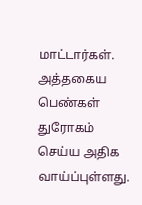மாட்டார்கள். அத்தகைய பெண்கள் துரோகம் செய்ய அதிக வாய்ப்புள்ளது.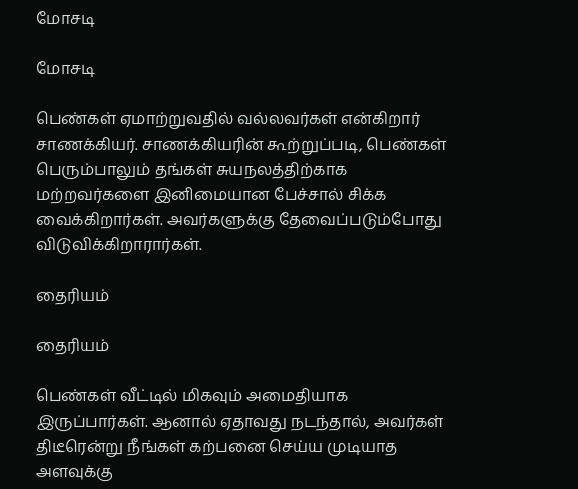மோசடி

மோசடி

பெண்கள் ஏமாற்றுவதில் வல்லவர்கள் என்கிறார் சாணக்கியர். சாணக்கியரின் கூற்றுப்படி, பெண்கள் பெரும்பாலும் தங்கள் சுயநலத்திற்காக மற்றவர்களை இனிமையான பேச்சால் சிக்க வைக்கிறார்கள். அவர்களுக்கு தேவைப்படும்போது விடுவிக்கிறாரார்கள்.

தைரியம்

தைரியம்

பெண்கள் வீட்டில் மிகவும் அமைதியாக இருப்பார்கள். ஆனால் ஏதாவது நடந்தால், அவர்கள் திடீரென்று நீங்கள் கற்பனை செய்ய முடியாத அளவுக்கு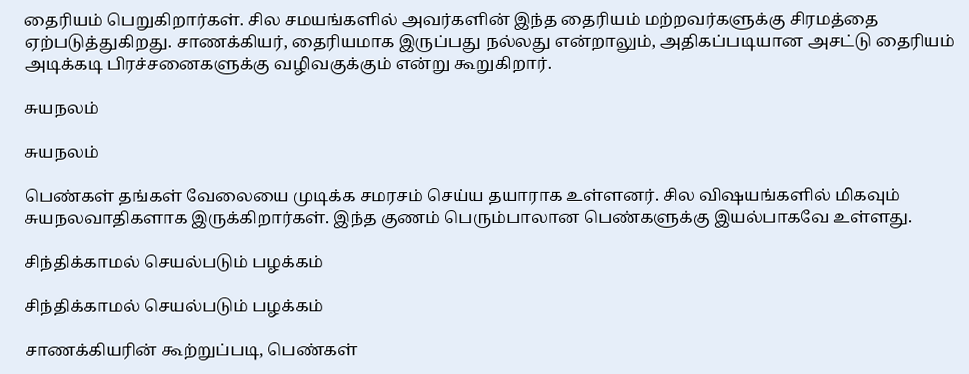தைரியம் பெறுகிறார்கள். சில சமயங்களில் அவர்களின் இந்த தைரியம் மற்றவர்களுக்கு சிரமத்தை ஏற்படுத்துகிறது. சாணக்கியர், தைரியமாக இருப்பது நல்லது என்றாலும், அதிகப்படியான அசட்டு தைரியம் அடிக்கடி பிரச்சனைகளுக்கு வழிவகுக்கும் என்று கூறுகிறார்.

சுயநலம்

சுயநலம்

பெண்கள் தங்கள் வேலையை முடிக்க சமரசம் செய்ய தயாராக உள்ளனர். சில விஷயங்களில் மிகவும் சுயநலவாதிகளாக இருக்கிறார்கள். இந்த குணம் பெரும்பாலான பெண்களுக்கு இயல்பாகவே உள்ளது.

சிந்திக்காமல் செயல்படும் பழக்கம்

சிந்திக்காமல் செயல்படும் பழக்கம்

சாணக்கியரின் கூற்றுப்படி, பெண்கள்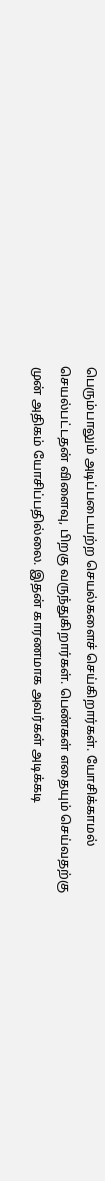பெரும்பாலும் அடிப்படையற்ற செயல்களைச் செய்கிறார்கள். யோசிக்காமல் செயல்பட்டதன் விளைவு, பிறகு வருந்துகிறார்கள். பெண்கள் எதையும் செய்வதற்கு முன் அதிகம் யோசிப்பதில்லை. இதன் காரணமாக அவர்கள் அடிக்கடி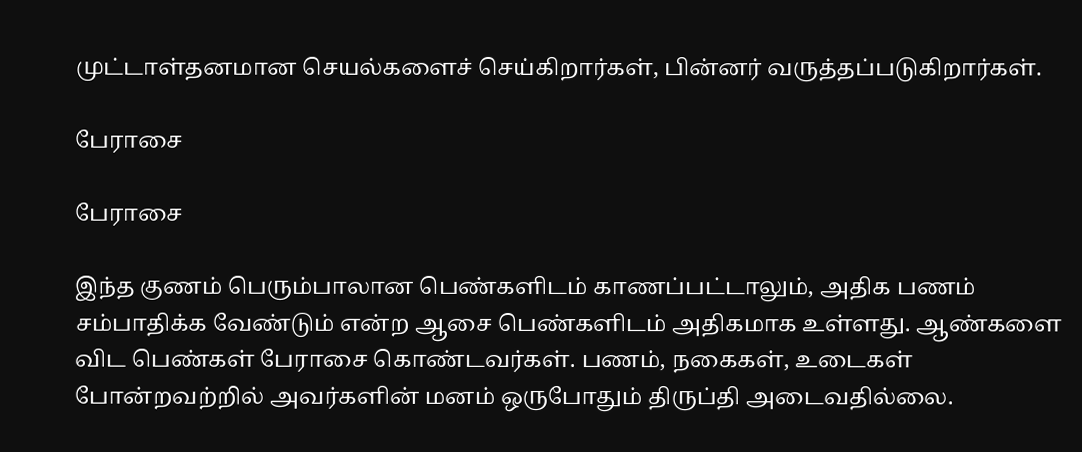முட்டாள்தனமான செயல்களைச் செய்கிறார்கள், பின்னர் வருத்தப்படுகிறார்கள்.

பேராசை

பேராசை

இந்த குணம் பெரும்பாலான பெண்களிடம் காணப்பட்டாலும், அதிக பணம் சம்பாதிக்க வேண்டும் என்ற ஆசை பெண்களிடம் அதிகமாக உள்ளது. ஆண்களை விட பெண்கள் பேராசை கொண்டவர்கள். பணம், நகைகள், உடைகள் போன்றவற்றில் அவர்களின் மனம் ஒருபோதும் திருப்தி அடைவதில்லை.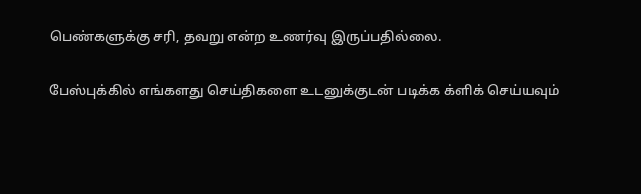பெண்களுக்கு சரி, தவறு என்ற உணர்வு இருப்பதில்லை.

பேஸ்புக்கில் எங்களது செய்திகளை உடனுக்குடன் படிக்க க்ளிக் செய்யவும்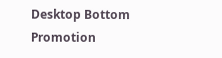Desktop Bottom Promotion